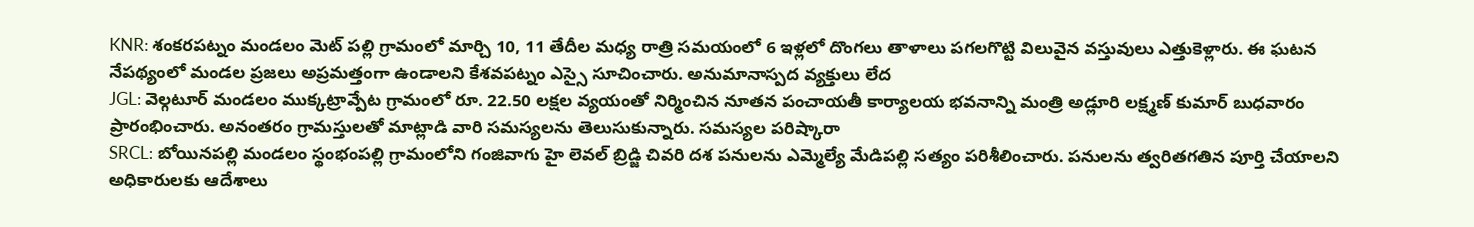KNR: శంకరపట్నం మండలం మెట్ పల్లి గ్రామంలో మార్చి 10, 11 తేదీల మధ్య రాత్రి సమయంలో 6 ఇళ్లలో దొంగలు తాళాలు పగలగొట్టి విలువైన వస్తువులు ఎత్తుకెళ్లారు. ఈ ఘటన నేపథ్యంలో మండల ప్రజలు అప్రమత్తంగా ఉండాలని కేశవపట్నం ఎస్సై సూచించారు. అనుమానాస్పద వ్యక్తులు లేద
JGL: వెల్గటూర్ మండలం ముక్కట్రావ్పేట గ్రామంలో రూ. 22.50 లక్షల వ్యయంతో నిర్మించిన నూతన పంచాయతీ కార్యాలయ భవనాన్ని మంత్రి అడ్లూరి లక్ష్మణ్ కుమార్ బుధవారం ప్రారంభించారు. అనంతరం గ్రామస్తులతో మాట్లాడి వారి సమస్యలను తెలుసుకున్నారు. సమస్యల పరిష్కారా
SRCL: బోయినపల్లి మండలం స్థంభంపల్లి గ్రామంలోని గంజివాగు హై లెవల్ బ్రిడ్జి చివరి దశ పనులను ఎమ్మెల్యే మేడిపల్లి సత్యం పరిశీలించారు. పనులను త్వరితగతిన పూర్తి చేయాలని అధికారులకు ఆదేశాలు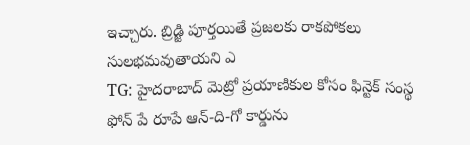ఇచ్చారు. బ్రిడ్జి పూర్తయితే ప్రజలకు రాకపోకలు సులభమవుతాయని ఎ
TG: హైదరాబాద్ మెట్రో ప్రయాణికుల కోసం ఫిన్టెక్ సంస్థ ఫోన్ పే రూపే ఆన్-ది-గో కార్డును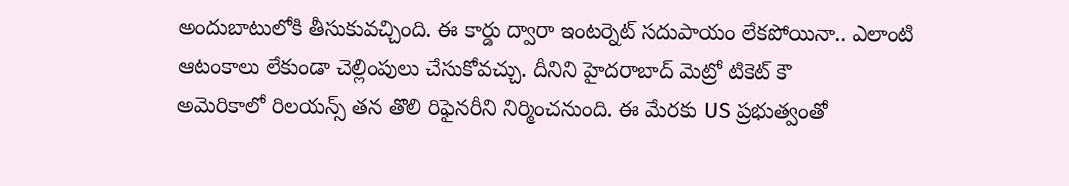అందుబాటులోకి తీసుకువచ్చింది. ఈ కార్డు ద్వారా ఇంటర్నెట్ సదుపాయం లేకపోయినా.. ఎలాంటి ఆటంకాలు లేకుండా చెల్లింపులు చేసుకోవచ్చు. దీనిని హైదరాబాద్ మెట్రో టికెట్ కౌ
అమెరికాలో రిలయన్స్ తన తొలి రిఫైనరీని నిర్మించనుంది. ఈ మేరకు US ప్రభుత్వంతో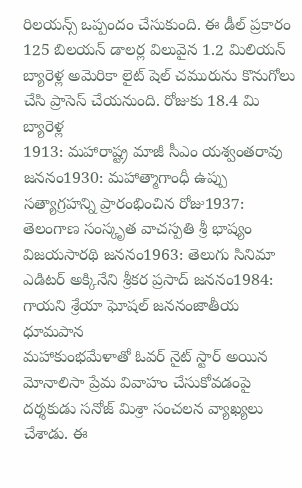రిలయన్స్ ఒప్పందం చేసుకుంది. ఈ డీల్ ప్రకారం 125 బిలయన్ డాలర్ల విలువైన 1.2 మిలియన్ బ్యారెళ్ల అమెరికా లైట్ షెల్ చమురును కొనుగోలు చేసి ప్రాసెస్ చేయనుంది. రోజుకు 18.4 మి బ్యారెళ్ల
1913: మహారాష్ట్ర మాజీ సీఎం యశ్వంతరావు జననం1930: మహాత్మాగాంధీ ఉప్పు సత్యాగ్రహన్ని ప్రారంభించిన రోజు1937: తెలంగాణ సంస్కృత వాచస్పతి శ్రీ భాష్యం విజయసారథి జననం1963: తెలుగు సినిమా ఎడిటర్ అక్కినేని శ్రీకర ప్రసాద్ జననం1984: గాయని శ్రేయా ఘోషల్ జననంజాతీయ ధూమపాన
మహాకుంభమేళాతో ఓవర్ నైట్ స్టార్ అయిన మోనాలిసా ప్రేమ వివాహం చేసుకోవడంపై దర్శకుడు సనోజ్ మిశ్రా సంచలన వ్యాఖ్యలు చేశాడు. ఈ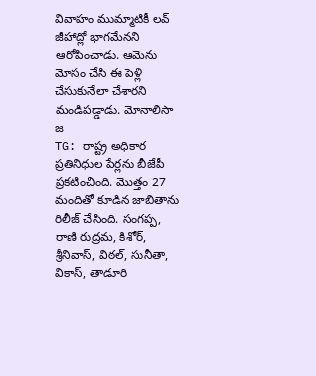వివాహం ముమ్మాటికీ లవ్ జీహాద్లో భాగమేనని ఆరోపించాడు. ఆమెను మోసం చేసి ఈ పెళ్లి చేసుకునేలా చేశారని మండిపడ్డాడు. మోనాలిసా జ
TG: రాష్ట్ర అధికార ప్రతినిధుల పేర్లను బీజేపీ ప్రకటించింది. మొత్తం 27 మందితో కూడిన జాబితాను రిలీజ్ చేసింది. సంగప్ప, రాణి రుద్రమ, కిశోర్, శ్రీనివాస్, విఠల్, సునీతా, వికాస్, తాడూరి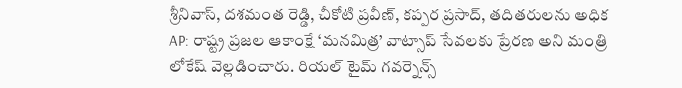శ్రీనివాస్, దశమంత రెడ్డి, చీకోటి ప్రవీణ్, కప్పర ప్రసాద్, తదితరులను అధిక
AP: రాష్ట్ర ప్రజల ఆకాంక్షే ‘మనమిత్ర’ వాట్సాప్ సేవలకు ప్రేరణ అని మంత్రి లోకేష్ వెల్లడించారు. రియల్ టైమ్ గవర్నెన్స్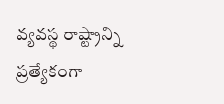వ్యవస్థ రాష్ట్రాన్ని ప్రత్యేకంగా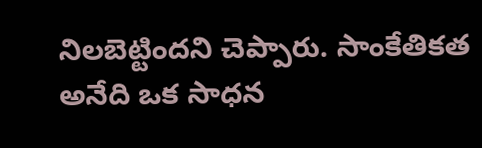నిలబెట్టిందని చెప్పారు. సాంకేతికత అనేది ఒక సాధన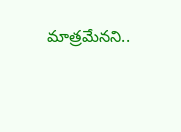మాత్రమేనని..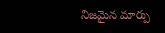నిజమైన మార్పు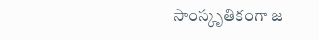సాంస్కృతికంగా జ